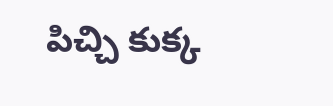పిచ్చి కుక్క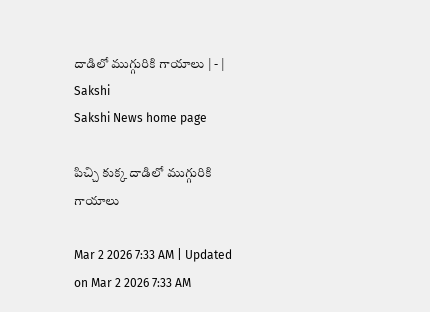దాడిలో ముగ్గురికి గాయాలు | - | Sakshi
Sakshi News home page

పిచ్చి కుక్క దాడిలో ముగ్గురికి గాయాలు

Mar 2 2026 7:33 AM | Updated on Mar 2 2026 7:33 AM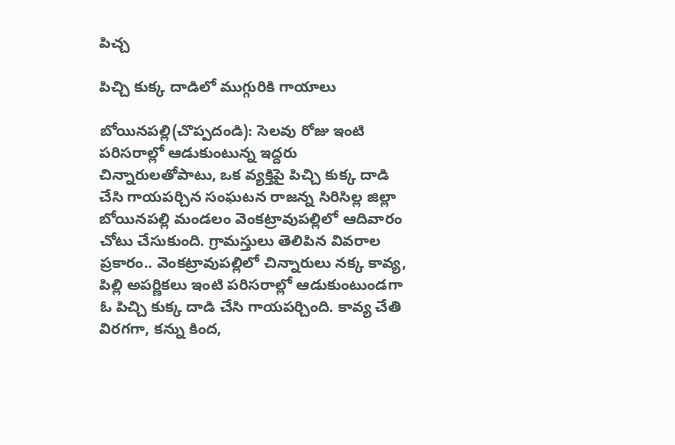పిచ్చ

పిచ్చి కుక్క దాడిలో ముగ్గురికి గాయాలు

బోయినపల్లి(చొప్పదండి): సెలవు రోజు ఇంటి పరిసరాల్లో ఆడుకుంటున్న ఇద్దరు చిన్నారులతోపాటు, ఒక వ్యక్తిపై పిచ్చి కుక్క దాడి చేసి గాయపర్చిన సంఘటన రాజన్న సిరిసిల్ల జిల్లా బోయినపల్లి మండలం వెంకట్రావుపల్లిలో ఆదివారం చోటు చేసుకుంది. గ్రామస్తులు తెలిపిన వివరాల ప్రకారం.. వెంకట్రావుపల్లిలో చిన్నారులు నక్క కావ్య, పిల్లి అపర్ణికలు ఇంటి పరిసరాల్లో ఆడుకుంటుండగా ఓ పిచ్చి కుక్క దాడి చేసి గాయపర్చింది. కావ్య చేతి విరగగా, కన్ను కింద,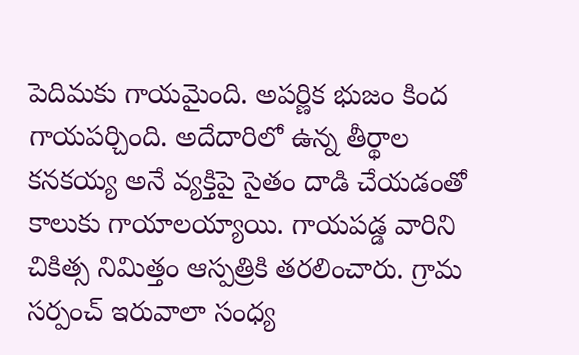పెదిమకు గాయమైంది. అపర్ణిక భుజం కింద గాయపర్చింది. అదేదారిలో ఉన్న తీర్థాల కనకయ్య అనే వ్యక్తిపై సైతం దాడి చేయడంతో కాలుకు గాయాలయ్యాయి. గాయపడ్డ వారిని చికిత్స నిమిత్తం ఆస్పత్రికి తరలించారు. గ్రామ సర్పంచ్‌ ఇరువాలా సంధ్య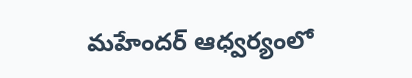మహేందర్‌ ఆధ్వర్యంలో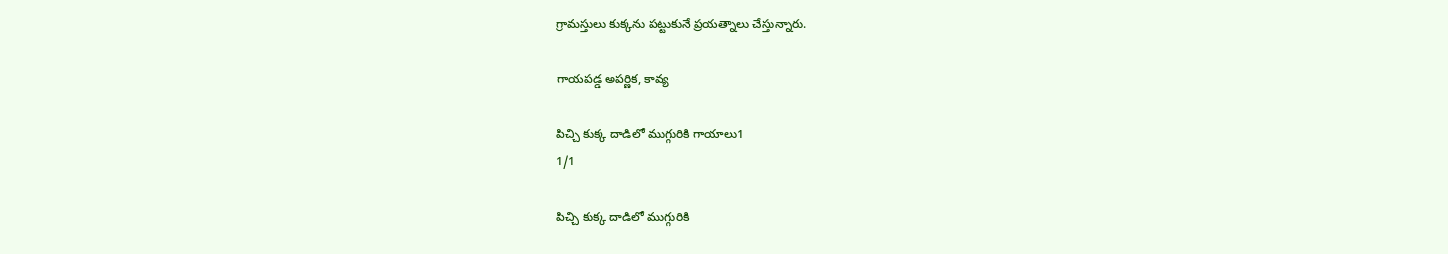గ్రామస్తులు కుక్కను పట్టుకునే ప్రయత్నాలు చేస్తున్నారు.

గాయపడ్డ అపర్ణిక, కావ్య

పిచ్చి కుక్క దాడిలో ముగ్గురికి గాయాలు1
1/1

పిచ్చి కుక్క దాడిలో ముగ్గురికి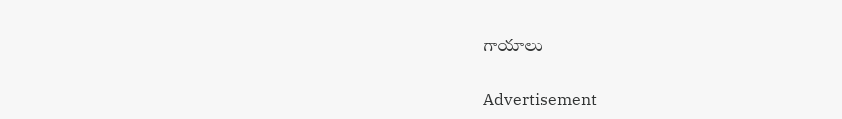గాయాలు

Advertisement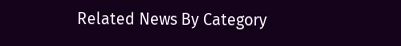Related News By Category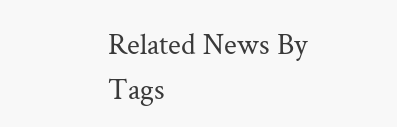Related News By Tags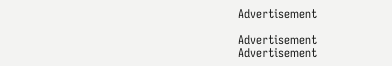Advertisement

Advertisement
Advertisement